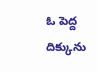ఓ పెద్ద దిక్కును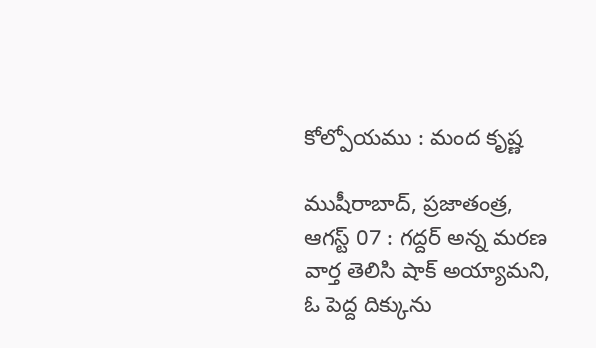కోల్పోయము : మంద కృష్ణ

ముషీరాబాద్, ప్రజాతంత్ర, ఆగస్ట్ 07 : గద్దర్ అన్న మరణ వార్త తెలిసి షాక్ అయ్యామని, ఓ పెద్ద దిక్కును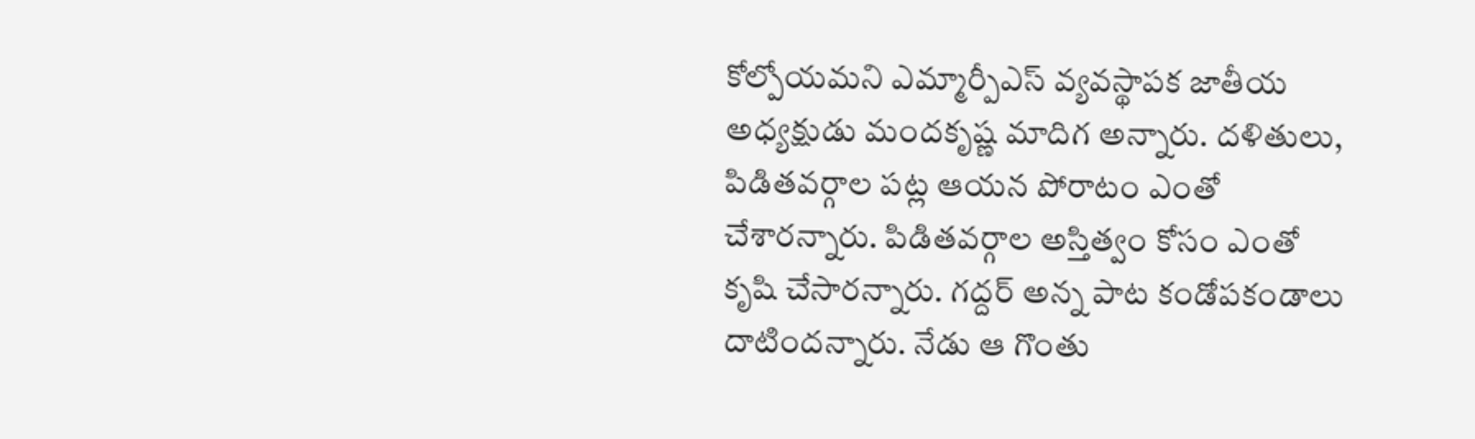కోల్పోయమని ఎమ్మార్పీఎస్ వ్యవస్థాపక జాతీయ అధ్యక్షుడు మందకృష్ణ మాదిగ అన్నారు. దళితులు, పిడితవర్గాల పట్ల ఆయన పోరాటం ఎంతో చేశారన్నారు. పిడితవర్గాల అస్తిత్వం కోసం ఎంతో కృషి చేసారన్నారు. గద్దర్ అన్న పాట కండోపకండాలు దాటిందన్నారు. నేడు ఆ గొంతు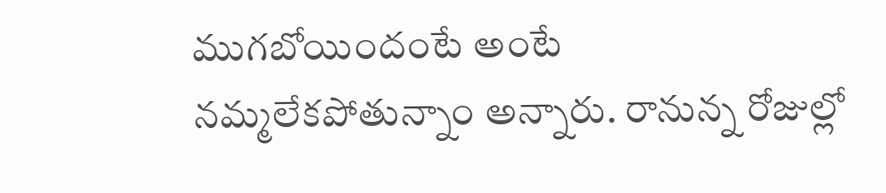ముగబోయిందంటే అంటే నమ్మలేకపోతున్నాం అన్నారు. రానున్న రోజుల్లో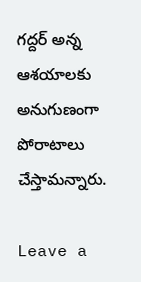గద్దర్ అన్న ఆశయాలకు అనుగుణంగా పోరాటాలు చేస్తామన్నారు.

Leave a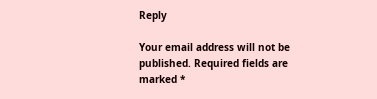Reply

Your email address will not be published. Required fields are marked *